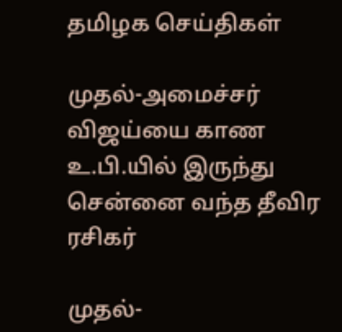தமிழக செய்திகள்

முதல்-அமைச்சர் விஜய்யை காண உ.பி.யில் இருந்து சென்னை வந்த தீவிர ரசிகர்

முதல்-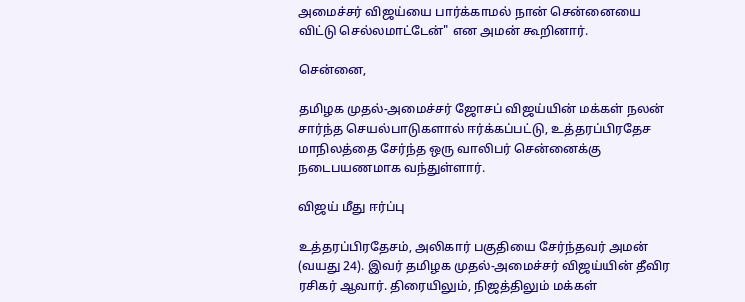அமைச்சர் விஜய்யை பார்க்காமல் நான் சென்னையை விட்டு செல்லமாட்டேன்" என அமன் கூறினார்.

சென்னை,

தமிழக முதல்-அமைச்சர் ஜோசப் விஜய்யின் மக்கள் நலன் சார்ந்த செயல்பாடுகளால் ஈர்க்கப்பட்டு, உத்தரப்பிரதேச மாநிலத்தை சேர்ந்த ஒரு வாலிபர் சென்னைக்கு நடைபயணமாக வந்துள்ளார்.

விஜய் மீது ஈர்ப்பு

உத்தரப்பிரதேசம், அலிகார் பகுதியை சேர்ந்தவர் அமன் (வயது 24). இவர் தமிழக முதல்-அமைச்சர் விஜய்யின் தீவிர ரசிகர் ஆவார். திரையிலும், நிஜத்திலும் மக்கள்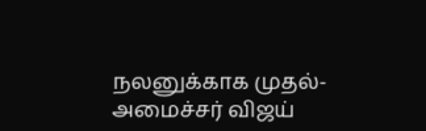நலனுக்காக முதல்-அமைச்சர் விஜய்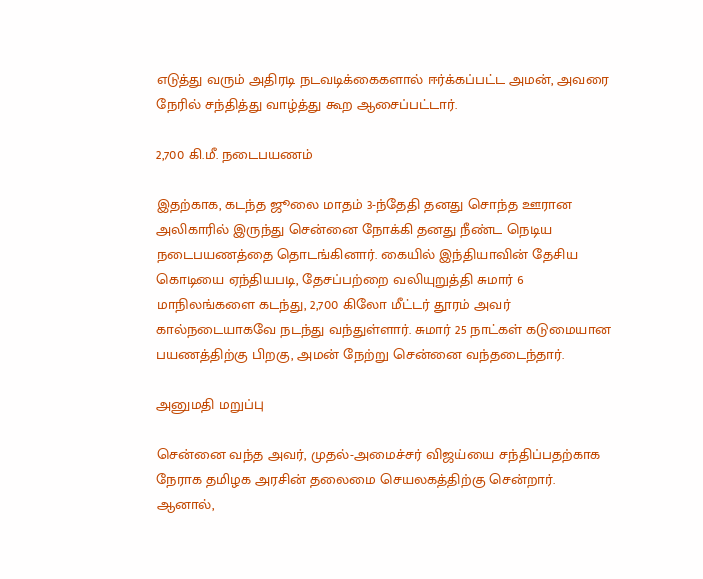எடுத்து வரும் அதிரடி நடவடிக்கைகளால் ஈர்க்கப்பட்ட அமன், அவரை நேரில் சந்தித்து வாழ்த்து கூற ஆசைப்பட்டார்.

2,700 கி.மீ. நடைபயணம்

இதற்காக, கடந்த ஜூலை மாதம் 3-ந்தேதி தனது சொந்த ஊரான அலிகாரில் இருந்து சென்னை நோக்கி தனது நீண்ட நெடிய நடைபயணத்தை தொடங்கினார். கையில் இந்தியாவின் தேசிய கொடியை ஏந்தியபடி, தேசப்பற்றை வலியுறுத்தி சுமார் 6 மாநிலங்களை கடந்து, 2,700 கிலோ மீட்டர் தூரம் அவர் கால்நடையாகவே நடந்து வந்துள்ளார். சுமார் 25 நாட்கள் கடுமையான பயணத்திற்கு பிறகு, அமன் நேற்று சென்னை வந்தடைந்தார்.

அனுமதி மறுப்பு

சென்னை வந்த அவர், முதல்-அமைச்சர் விஜய்யை சந்திப்பதற்காக நேராக தமிழக அரசின் தலைமை செயலகத்திற்கு சென்றார். ஆனால்,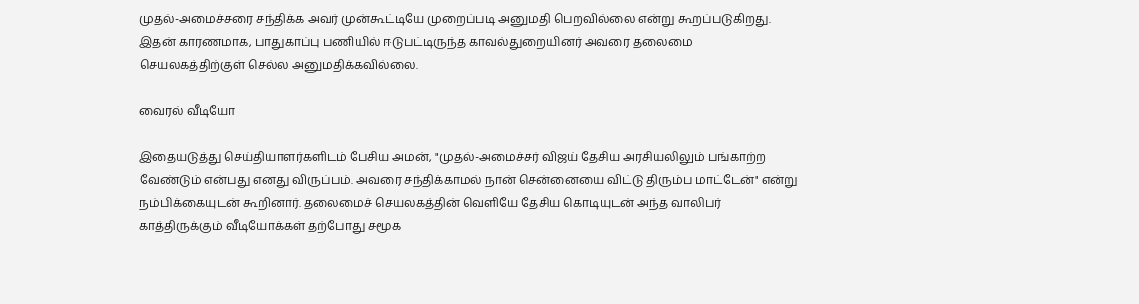முதல்-அமைச்சரை சந்திக்க அவர் முன்கூட்டியே முறைப்படி அனுமதி பெறவில்லை என்று கூறப்படுகிறது. இதன் காரணமாக, பாதுகாப்பு பணியில் ஈடுபட்டிருந்த காவல்துறையினர் அவரை தலைமை செயலகத்திற்குள் செல்ல அனுமதிக்கவில்லை.

வைரல் வீடியோ

இதையடுத்து செய்தியாளர்களிடம் பேசிய அமன், "முதல்-அமைச்சர் விஜய் தேசிய அரசியலிலும் பங்காற்ற வேண்டும் என்பது எனது விருப்பம். அவரை சந்திக்காமல் நான் சென்னையை விட்டு திரும்ப மாட்டேன்" என்று நம்பிக்கையுடன் கூறினார். தலைமைச் செயலகத்தின் வெளியே தேசிய கொடியுடன் அந்த வாலிபர் காத்திருக்கும் வீடியோக்கள் தற்போது சமூக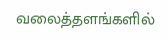வலைத்தளங்களில்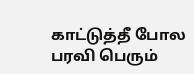காட்டுத்தீ போல பரவி பெரும்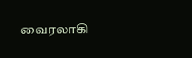வைரலாகி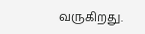வருகிறது.